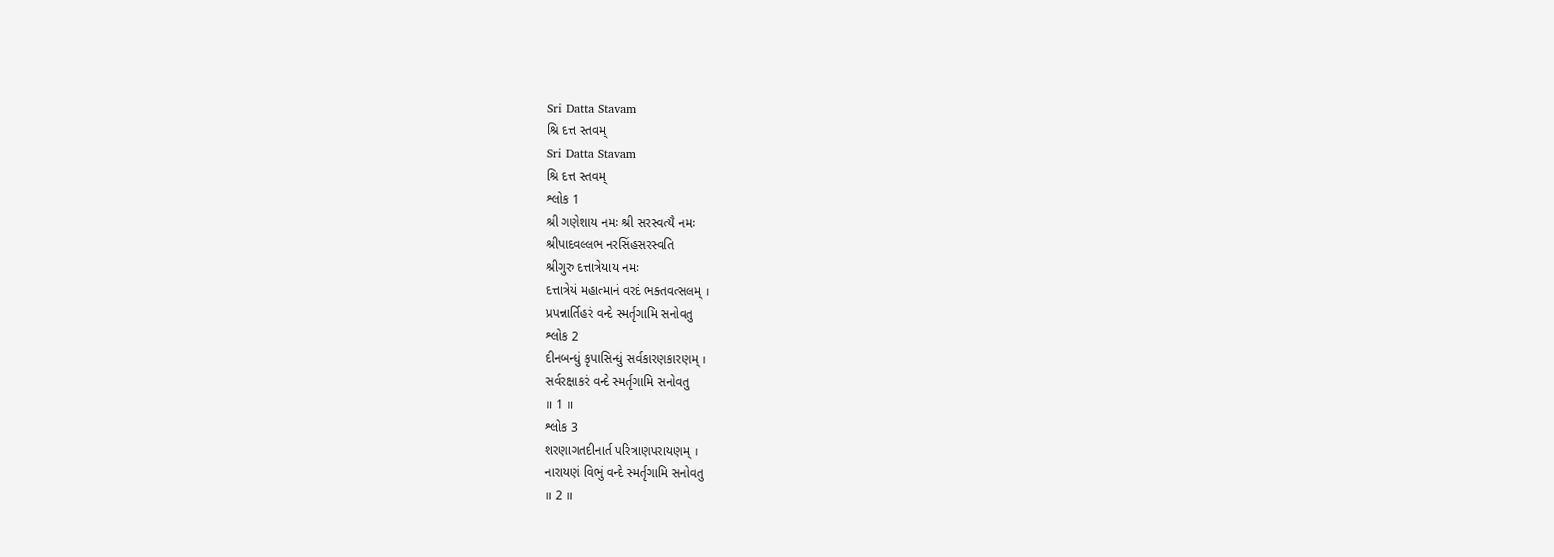Sri Datta Stavam
શ્રિ દત્ત સ્તવમ્
Sri Datta Stavam
શ્રિ દત્ત સ્તવમ્
શ્લોક 1
શ્રી ગણેશાય નમઃ શ્રી સરસ્વત્યૈ નમઃ
શ્રીપાદવલ્લભ નરસિંહસરસ્વતિ
શ્રીગુરુ દત્તાત્રેયાય નમઃ
દત્તાત્રેયં મહાત્માનં વરદં ભક્તવત્સલમ્ ।
પ્રપન્નાર્તિહરં વન્દે સ્મર્તૃગામિ સનોવતુ
શ્લોક 2
દીનબન્ધું કૃપાસિન્ધું સર્વકારણકારણમ્ ।
સર્વરક્ષાકરં વન્દે સ્મર્તૃગામિ સનોવતુ
॥ 1 ॥
શ્લોક 3
શરણાગતદીનાર્ત પરિત્રાણપરાયણમ્ ।
નારાયણં વિભું વન્દે સ્મર્તૃગામિ સનોવતુ
॥ 2 ॥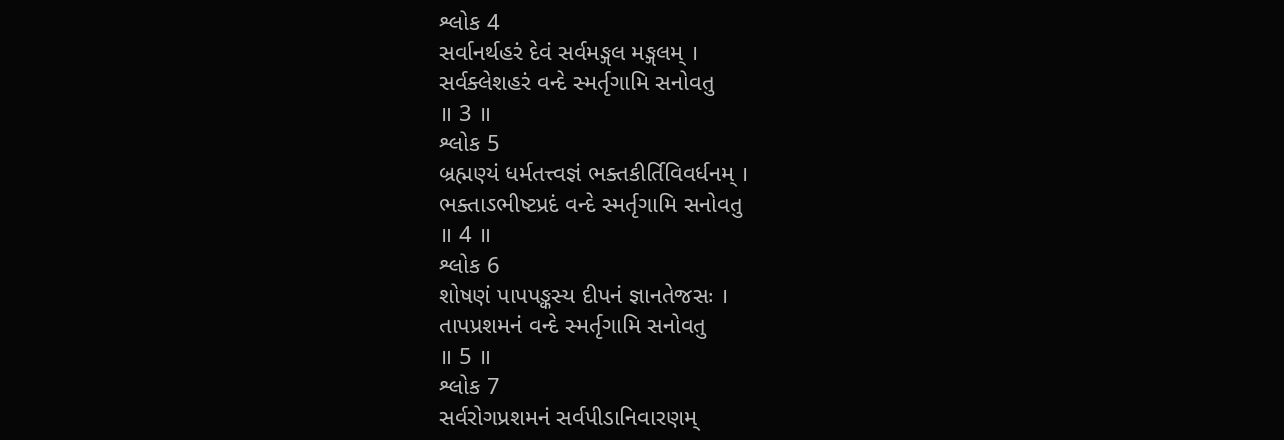શ્લોક 4
સર્વાનર્થહરં દેવં સર્વમઙ્ગલ મઙ્ગલમ્ ।
સર્વક્લેશહરં વન્દે સ્મર્તૃગામિ સનોવતુ
॥ 3 ॥
શ્લોક 5
બ્રહ્મણ્યં ધર્મતત્ત્વજ્ઞં ભક્તકીર્તિવિવર્ધનમ્ ।
ભક્તાઽભીષ્ટપ્રદં વન્દે સ્મર્તૃગામિ સનોવતુ
॥ 4 ॥
શ્લોક 6
શોષણં પાપપઙ્કસ્ય દીપનં જ્ઞાનતેજસઃ ।
તાપપ્રશમનં વન્દે સ્મર્તૃગામિ સનોવતુ
॥ 5 ॥
શ્લોક 7
સર્વરોગપ્રશમનં સર્વપીડાનિવારણમ્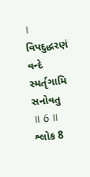।
વિપદુદ્ધરણં વન્દે સ્મર્તૃગામિ સનોવતુ
॥ 6 ॥
શ્લોક 8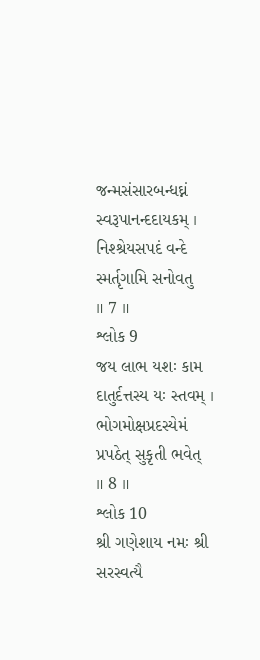જન્મસંસારબન્ધઘ્નં સ્વરૂપાનન્દદાયકમ્ ।
નિશ્શ્રેયસપદં વન્દે સ્મર્તૃગામિ સનોવતુ
॥ 7 ॥
શ્લોક 9
જય લાભ યશઃ કામ દાતુર્દત્તસ્ય યઃ સ્તવમ્ ।
ભોગમોક્ષપ્રદસ્યેમં પ્રપઠેત્ સુકૃતી ભવેત્
॥ 8 ॥
શ્લોક 10
શ્રી ગણેશાય નમઃ શ્રી સરસ્વત્યૈ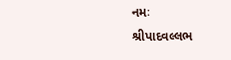નમઃ
શ્રીપાદવલ્લભ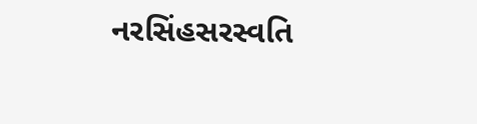નરસિંહસરસ્વતિ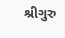શ્રીગુરુ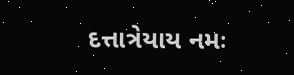દત્તાત્રેયાય નમઃ